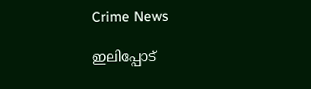Crime News

ഇലിപ്പോട്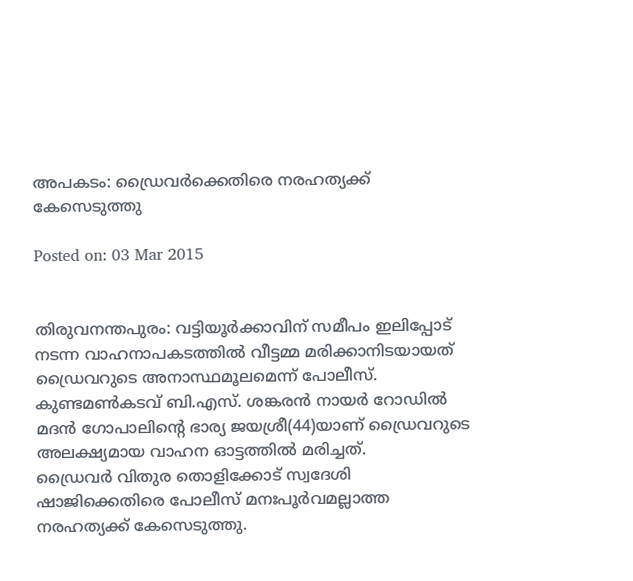അപകടം: ഡ്രൈവര്‍ക്കെതിരെ നരഹത്യക്ക് കേസെടുത്തു

Posted on: 03 Mar 2015


തിരുവനന്തപുരം: വട്ടിയൂര്‍ക്കാവിന് സമീപം ഇലിപ്പോട് നടന്ന വാഹനാപകടത്തില്‍ വീട്ടമ്മ മരിക്കാനിടയായത് ഡ്രൈവറുടെ അനാസ്ഥമൂലമെന്ന് പോലീസ്. കുണ്ടമണ്‍കടവ് ബി.എസ്. ശങ്കരന്‍ നായര്‍ റോഡില്‍ മദന്‍ ഗോപാലിന്റെ ഭാര്യ ജയശ്രീ(44)യാണ് ഡ്രൈവറുടെ അലക്ഷ്യമായ വാഹന ഓട്ടത്തില്‍ മരിച്ചത്.
ഡ്രൈവര്‍ വിതുര തൊളിക്കോട് സ്വദേശി ഷാജിക്കെതിരെ പോലീസ് മനഃപൂര്‍വമല്ലാത്ത നരഹത്യക്ക് കേസെടുത്തു.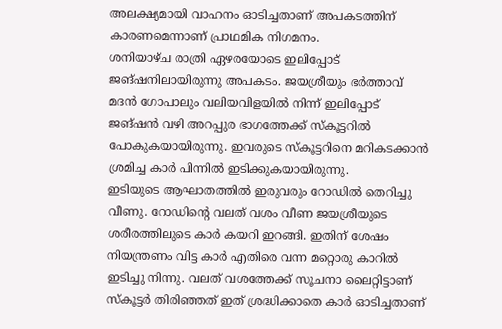അലക്ഷ്യമായി വാഹനം ഓടിച്ചതാണ് അപകടത്തിന് കാരണമെന്നാണ് പ്രാഥമിക നിഗമനം.
ശനിയാഴ്ച രാത്രി ഏഴരയോടെ ഇലിപ്പോട് ജങ്ഷനിലായിരുന്നു അപകടം. ജയശ്രീയും ഭര്‍ത്താവ് മദന്‍ ഗോപാലും വലിയവിളയില്‍ നിന്ന് ഇലിപ്പോട് ജങ്ഷന്‍ വഴി അറപ്പുര ഭാഗത്തേക്ക് സ്‌കൂട്ടറില്‍ പോകുകയായിരുന്നു. ഇവരുടെ സ്‌കൂട്ടറിനെ മറികടക്കാന്‍ ശ്രമിച്ച കാര്‍ പിന്നില്‍ ഇടിക്കുകയായിരുന്നു.
ഇടിയുടെ ആഘാതത്തില്‍ ഇരുവരും റോഡില്‍ തെറിച്ചു വീണു. റോഡിന്റെ വലത് വശം വീണ ജയശ്രീയുടെ ശരീരത്തിലുടെ കാര്‍ കയറി ഇറങ്ങി. ഇതിന് ശേഷം നിയന്ത്രണം വിട്ട കാര്‍ എതിരെ വന്ന മറ്റൊരു കാറില്‍ ഇടിച്ചു നിന്നു. വലത് വശത്തേക്ക് സൂചനാ ലൈറ്റിട്ടാണ് സ്‌കൂട്ടര്‍ തിരിഞ്ഞത് ഇത് ശ്രദ്ധിക്കാതെ കാര്‍ ഓടിച്ചതാണ്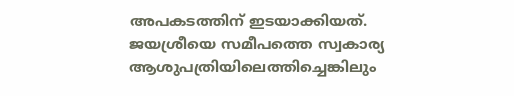അപകടത്തിന് ഇടയാക്കിയത്.
ജയശ്രീയെ സമീപത്തെ സ്വകാര്യ ആശുപത്രിയിലെത്തിച്ചെങ്കിലും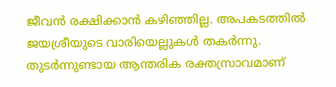ജീവന്‍ രക്ഷിക്കാന്‍ കഴിഞ്ഞില്ല. അപകടത്തില്‍ ജയശ്രീയുടെ വാരിയെല്ലുകള്‍ തകര്‍ന്നു. തുടര്‍ന്നുണ്ടായ ആന്തരിക രക്തസ്രാവമാണ്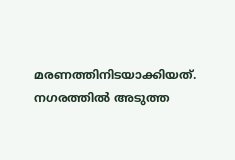മരണത്തിനിടയാക്കിയത്. നഗരത്തില്‍ അടുത്ത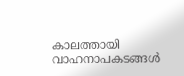കാലത്തായി വാഹനാപകടങ്ങള്‍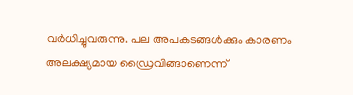വര്‍ധിച്ചുവരുന്നു. പല അപകടങ്ങള്‍ക്കും കാരണം അലക്ഷ്യമായ ഡ്രൈവിങ്ങാണെന്ന്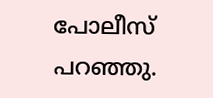പോലീസ് പറഞ്ഞു.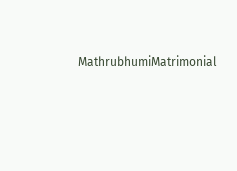MathrubhumiMatrimonial